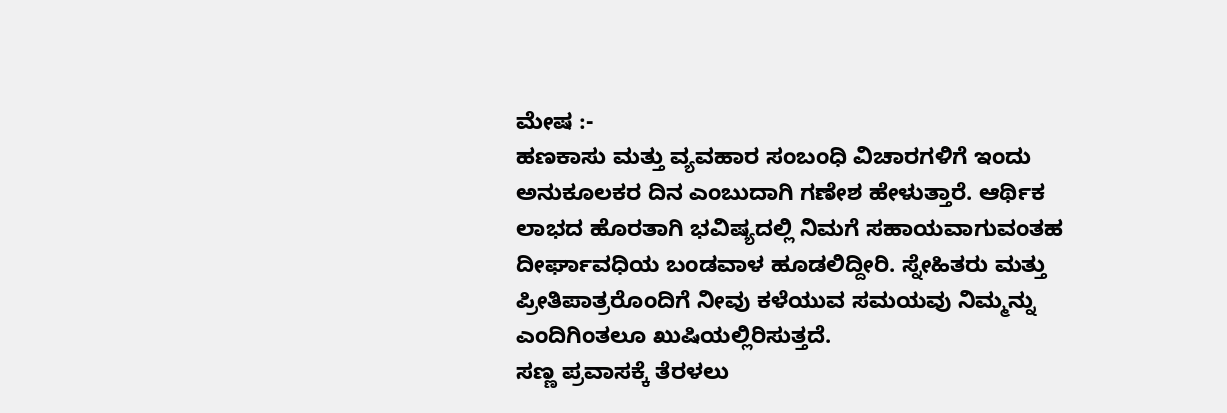ಮೇಷ :-
ಹಣಕಾಸು ಮತ್ತು ವ್ಯವಹಾರ ಸಂಬಂಧಿ ವಿಚಾರಗಳಿಗೆ ಇಂದು ಅನುಕೂಲಕರ ದಿನ ಎಂಬುದಾಗಿ ಗಣೇಶ ಹೇಳುತ್ತಾರೆ. ಆರ್ಥಿಕ ಲಾಭದ ಹೊರತಾಗಿ ಭವಿಷ್ಯದಲ್ಲಿ ನಿಮಗೆ ಸಹಾಯವಾಗುವಂತಹ ದೀರ್ಘಾವಧಿಯ ಬಂಡವಾಳ ಹೂಡಲಿದ್ದೀರಿ. ಸ್ನೇಹಿತರು ಮತ್ತು ಪ್ರೀತಿಪಾತ್ರರೊಂದಿಗೆ ನೀವು ಕಳೆಯುವ ಸಮಯವು ನಿಮ್ಮನ್ನು ಎಂದಿಗಿಂತಲೂ ಖುಷಿಯಲ್ಲಿರಿಸುತ್ತದೆ.
ಸಣ್ಣ ಪ್ರವಾಸಕ್ಕೆ ತೆರಳಲು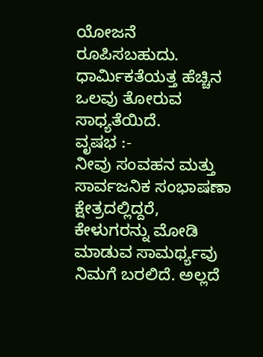ಯೋಜನೆ ರೂಪಿಸಬಹುದು. ಧಾರ್ಮಿಕತೆಯತ್ತ ಹೆಚ್ಚಿನ ಒಲವು ತೋರುವ ಸಾಧ್ಯತೆಯಿದೆ.
ವೃಷಭ :-
ನೀವು ಸಂವಹನ ಮತ್ತು ಸಾರ್ವಜನಿಕ ಸಂಭಾಷಣಾ ಕ್ಷೇತ್ರದಲ್ಲಿದ್ದರೆ, ಕೇಳುಗರನ್ನು ಮೋಡಿ ಮಾಡುವ ಸಾಮರ್ಥ್ಯವು ನಿಮಗೆ ಬರಲಿದೆ. ಅಲ್ಲದೆ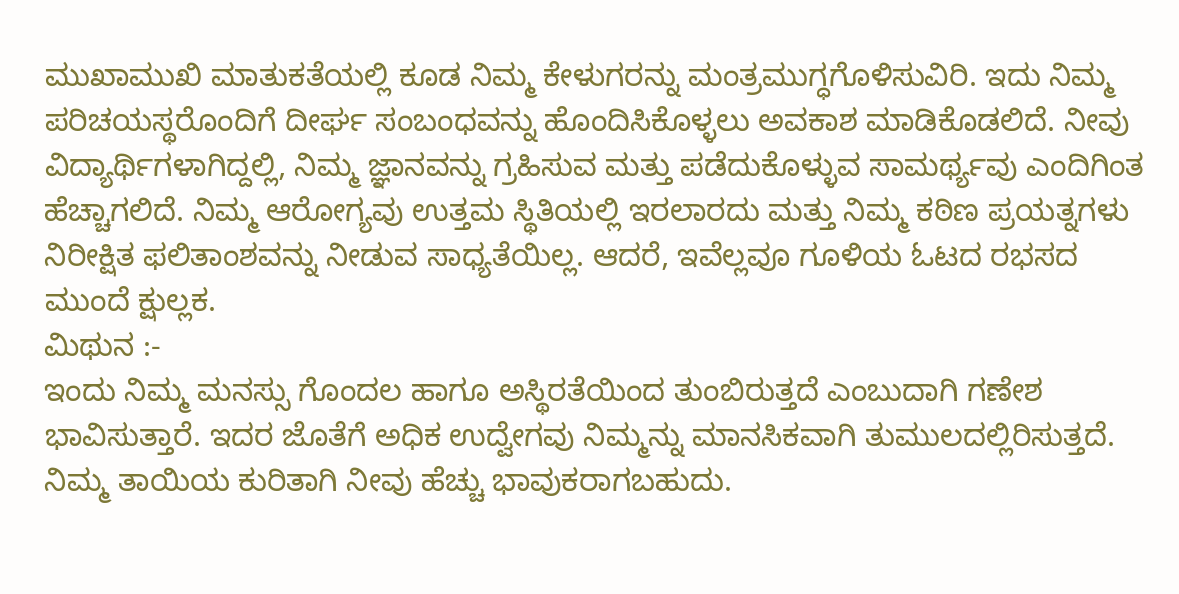ಮುಖಾಮುಖಿ ಮಾತುಕತೆಯಲ್ಲಿ ಕೂಡ ನಿಮ್ಮ ಕೇಳುಗರನ್ನು ಮಂತ್ರಮುಗ್ಧಗೊಳಿಸುವಿರಿ. ಇದು ನಿಮ್ಮ ಪರಿಚಯಸ್ಥರೊಂದಿಗೆ ದೀರ್ಘ ಸಂಬಂಧವನ್ನು ಹೊಂದಿಸಿಕೊಳ್ಳಲು ಅವಕಾಶ ಮಾಡಿಕೊಡಲಿದೆ. ನೀವು ವಿದ್ಯಾರ್ಥಿಗಳಾಗಿದ್ದಲ್ಲಿ, ನಿಮ್ಮ ಜ್ಞಾನವನ್ನು ಗ್ರಹಿಸುವ ಮತ್ತು ಪಡೆದುಕೊಳ್ಳುವ ಸಾಮರ್ಥ್ಯವು ಎಂದಿಗಿಂತ ಹೆಚ್ಚಾಗಲಿದೆ. ನಿಮ್ಮ ಆರೋಗ್ಯವು ಉತ್ತಮ ಸ್ಥಿತಿಯಲ್ಲಿ ಇರಲಾರದು ಮತ್ತು ನಿಮ್ಮ ಕಠಿಣ ಪ್ರಯತ್ನಗಳು ನಿರೀಕ್ಷಿತ ಫಲಿತಾಂಶವನ್ನು ನೀಡುವ ಸಾಧ್ಯತೆಯಿಲ್ಲ. ಆದರೆ, ಇವೆಲ್ಲವೂ ಗೂಳಿಯ ಓಟದ ರಭಸದ ಮುಂದೆ ಕ್ಷುಲ್ಲಕ.
ಮಿಥುನ :-
ಇಂದು ನಿಮ್ಮ ಮನಸ್ಸು ಗೊಂದಲ ಹಾಗೂ ಅಸ್ಥಿರತೆಯಿಂದ ತುಂಬಿರುತ್ತದೆ ಎಂಬುದಾಗಿ ಗಣೇಶ ಭಾವಿಸುತ್ತಾರೆ. ಇದರ ಜೊತೆಗೆ ಅಧಿಕ ಉದ್ವೇಗವು ನಿಮ್ಮನ್ನು ಮಾನಸಿಕವಾಗಿ ತುಮುಲದಲ್ಲಿರಿಸುತ್ತದೆ. ನಿಮ್ಮ ತಾಯಿಯ ಕುರಿತಾಗಿ ನೀವು ಹೆಚ್ಚು ಭಾವುಕರಾಗಬಹುದು.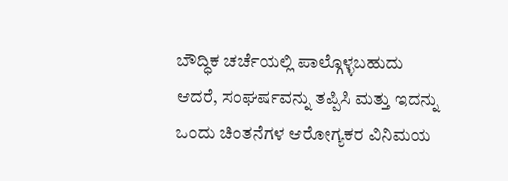ಬೌದ್ಧಿಕ ಚರ್ಚೆಯಲ್ಲಿ ಪಾಲ್ಗೊಳ್ಳಬಹುದು ಆದರೆ, ಸಂಘರ್ಷವನ್ನು ತಪ್ಪಿಸಿ ಮತ್ತು ಇದನ್ನು ಒಂದು ಚಿಂತನೆಗಳ ಆರೋಗ್ಯಕರ ವಿನಿಮಯ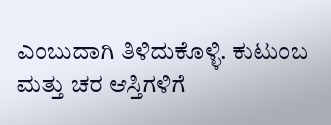ಎಂಬುದಾಗಿ ತಿಳಿದುಕೊಳ್ಳಿ. ಕುಟುಂಬ ಮತ್ತು ಚರ ಆಸ್ತಿಗಳಿಗೆ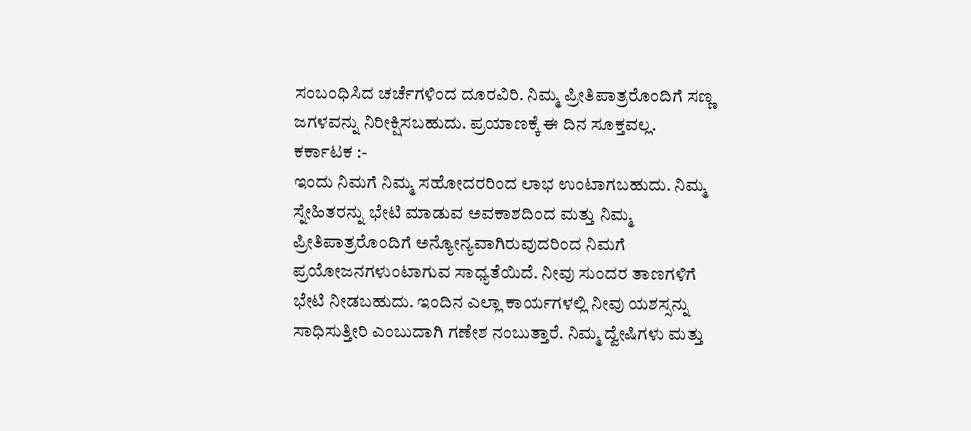ಸಂಬಂಧಿಸಿದ ಚರ್ಚೆಗಳಿಂದ ದೂರವಿರಿ. ನಿಮ್ಮ ಪ್ರೀತಿಪಾತ್ರರೊಂದಿಗೆ ಸಣ್ಣ ಜಗಳವನ್ನು ನಿರೀಕ್ಷಿಸಬಹುದು. ಪ್ರಯಾಣಕ್ಕೆ ಈ ದಿನ ಸೂಕ್ತವಲ್ಲ.
ಕರ್ಕಾಟಕ :-
ಇಂದು ನಿಮಗೆ ನಿಮ್ಮ ಸಹೋದರರಿಂದ ಲಾಭ ಉಂಟಾಗಬಹುದು. ನಿಮ್ಮ ಸ್ನೇಹಿತರನ್ನು ಭೇಟಿ ಮಾಡುವ ಅವಕಾಶದಿಂದ ಮತ್ತು ನಿಮ್ಮ ಪ್ರೀತಿಪಾತ್ರರೊಂದಿಗೆ ಅನ್ಯೋನ್ಯವಾಗಿರುವುದರಿಂದ ನಿಮಗೆ ಪ್ರಯೋಜನಗಳುಂಟಾಗುವ ಸಾಧ್ಯತೆಯಿದೆ. ನೀವು ಸುಂದರ ತಾಣಗಳಿಗೆ ಭೇಟಿ ನೀಡಬಹುದು. ಇಂದಿನ ಎಲ್ಲಾ ಕಾರ್ಯಗಳಲ್ಲಿ ನೀವು ಯಶಸ್ಸನ್ನು ಸಾಧಿಸುತ್ತೀರಿ ಎಂಬುದಾಗಿ ಗಣೇಶ ನಂಬುತ್ತಾರೆ. ನಿಮ್ಮ ದ್ವೇಷಿಗಳು ಮತ್ತು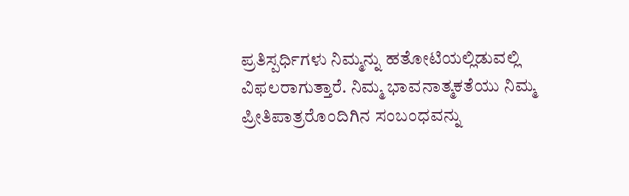ಪ್ರತಿಸ್ಪರ್ಧಿಗಳು ನಿಮ್ಮನ್ನು ಹತೋಟಿಯಲ್ಲಿಡುವಲ್ಲಿ ವಿಫಲರಾಗುತ್ತಾರೆ. ನಿಮ್ಮ ಭಾವನಾತ್ಮಕತೆಯು ನಿಮ್ಮ ಪ್ರೀತಿಪಾತ್ರರೊಂದಿಗಿನ ಸಂಬಂಧವನ್ನು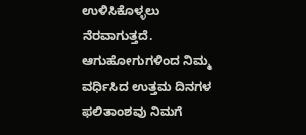ಉಳಿಸಿಕೊಳ್ಳಲು ನೆರವಾಗುತ್ತದೆ. ಆಗುಹೋಗುಗಳಿಂದ ನಿಮ್ಮ ವರ್ಧಿಸಿದ ಉತ್ತಮ ದಿನಗಳ ಫಲಿತಾಂಶವು ನಿಮಗೆ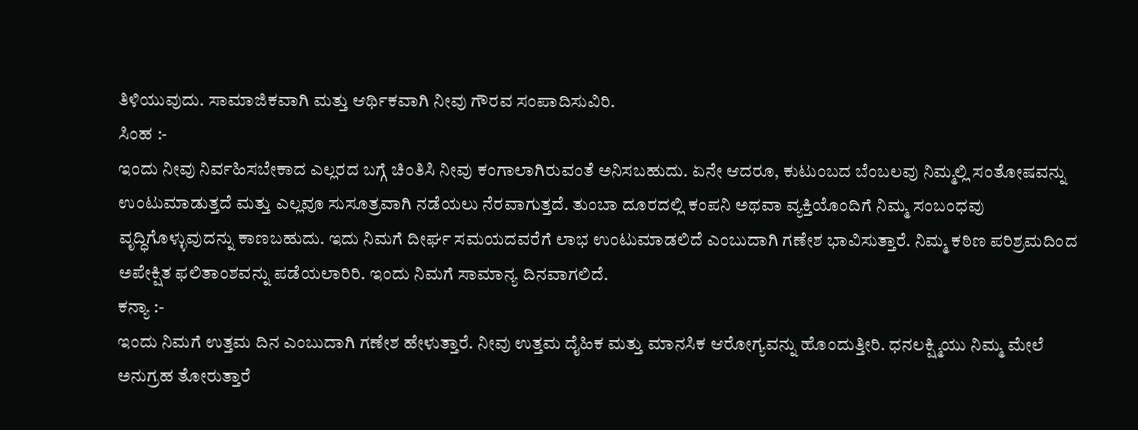ತಿಳಿಯುವುದು. ಸಾಮಾಜಿಕವಾಗಿ ಮತ್ತು ಆರ್ಥಿಕವಾಗಿ ನೀವು ಗೌರವ ಸಂಪಾದಿಸುವಿರಿ.
ಸಿಂಹ :-
ಇಂದು ನೀವು ನಿರ್ವಹಿಸಬೇಕಾದ ಎಲ್ಲರದ ಬಗ್ಗೆ ಚಿಂತಿಸಿ ನೀವು ಕಂಗಾಲಾಗಿರುವಂತೆ ಅನಿಸಬಹುದು. ಏನೇ ಆದರೂ, ಕುಟುಂಬದ ಬೆಂಬಲವು ನಿಮ್ಮಲ್ಲಿ ಸಂತೋಷವನ್ನು ಉಂಟುಮಾಡುತ್ತದೆ ಮತ್ತು ಎಲ್ಲವೂ ಸುಸೂತ್ರವಾಗಿ ನಡೆಯಲು ನೆರವಾಗುತ್ತದೆ. ತುಂಬಾ ದೂರದಲ್ಲಿ ಕಂಪನಿ ಅಥವಾ ವ್ಯಕ್ತಿಯೊಂದಿಗೆ ನಿಮ್ಮ ಸಂಬಂಧವು ವೃದ್ಧಿಗೊಳ್ಳುವುದನ್ನು ಕಾಣಬಹುದು. ಇದು ನಿಮಗೆ ದೀರ್ಘ ಸಮಯದವರೆಗೆ ಲಾಭ ಉಂಟುಮಾಡಲಿದೆ ಎಂಬುದಾಗಿ ಗಣೇಶ ಭಾವಿಸುತ್ತಾರೆ. ನಿಮ್ಮ ಕಠಿಣ ಪರಿಶ್ರಮದಿಂದ ಅಪೇಕ್ಷಿತ ಫಲಿತಾಂಶವನ್ನು ಪಡೆಯಲಾರಿರಿ. ಇಂದು ನಿಮಗೆ ಸಾಮಾನ್ಯ ದಿನವಾಗಲಿದೆ.
ಕನ್ಯಾ :-
ಇಂದು ನಿಮಗೆ ಉತ್ತಮ ದಿನ ಎಂಬುದಾಗಿ ಗಣೇಶ ಹೇಳುತ್ತಾರೆ. ನೀವು ಉತ್ತಮ ದೈಹಿಕ ಮತ್ತು ಮಾನಸಿಕ ಆರೋಗ್ಯವನ್ನು ಹೊಂದುತ್ತೀರಿ. ಧನಲಕ್ಷ್ಮಿಯು ನಿಮ್ಮ ಮೇಲೆ ಅನುಗ್ರಹ ತೋರುತ್ತಾರೆ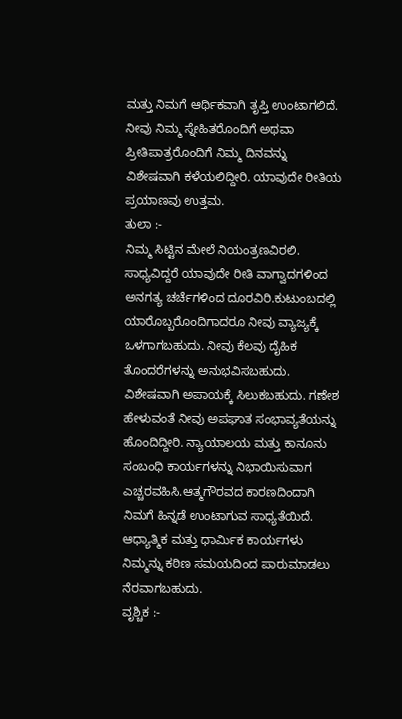ಮತ್ತು ನಿಮಗೆ ಆರ್ಥಿಕವಾಗಿ ತೃಪ್ತಿ ಉಂಟಾಗಲಿದೆ. ನೀವು ನಿಮ್ಮ ಸ್ನೇಹಿತರೊಂದಿಗೆ ಅಥವಾ ಪ್ರೀತಿಪಾತ್ರರೊಂದಿಗೆ ನಿಮ್ಮ ದಿನವನ್ನು ವಿಶೇಷವಾಗಿ ಕಳೆಯಲಿದ್ದೀರಿ. ಯಾವುದೇ ರೀತಿಯ ಪ್ರಯಾಣವು ಉತ್ತಮ.
ತುಲಾ :-
ನಿಮ್ಮ ಸಿಟ್ಟಿನ ಮೇಲೆ ನಿಯಂತ್ರಣವಿರಲಿ. ಸಾಧ್ಯವಿದ್ದರೆ ಯಾವುದೇ ರೀತಿ ವಾಗ್ವಾದಗಳಿಂದ ಅನಗತ್ಯ ಚರ್ಚೆಗಳಿಂದ ದೂರವಿರಿ.ಕುಟುಂಬದಲ್ಲಿ ಯಾರೊಬ್ಬರೊಂದಿಗಾದರೂ ನೀವು ವ್ಯಾಜ್ಯಕ್ಕೆ ಒಳಗಾಗಬಹುದು. ನೀವು ಕೆಲವು ದೈಹಿಕ ತೊಂದರೆಗಳನ್ನು ಅನುಭವಿಸಬಹುದು. ವಿಶೇಷವಾಗಿ ಅಪಾಯಕ್ಕೆ ಸಿಲುಕಬಹುದು. ಗಣೇಶ ಹೇಳುವಂತೆ ನೀವು ಅಪಘಾತ ಸಂಭಾವ್ಯತೆಯನ್ನು ಹೊಂದಿದ್ದೀರಿ. ನ್ಯಾಯಾಲಯ ಮತ್ತು ಕಾನೂನು ಸಂಬಂಧಿ ಕಾರ್ಯಗಳನ್ನು ನಿಭಾಯಿಸುವಾಗ ಎಚ್ಚರವಹಿಸಿ.ಆತ್ಮಗೌರವದ ಕಾರಣದಿಂದಾಗಿ ನಿಮಗೆ ಹಿನ್ನಡೆ ಉಂಟಾಗುವ ಸಾಧ್ಯತೆಯಿದೆ. ಆಧ್ಯಾತ್ಮಿಕ ಮತ್ತು ಧಾರ್ಮಿಕ ಕಾರ್ಯಗಳು ನಿಮ್ಮನ್ನು ಕಠಿಣ ಸಮಯದಿಂದ ಪಾರುಮಾಡಲು ನೆರವಾಗಬಹುದು.
ವೃಶ್ಚಿಕ :-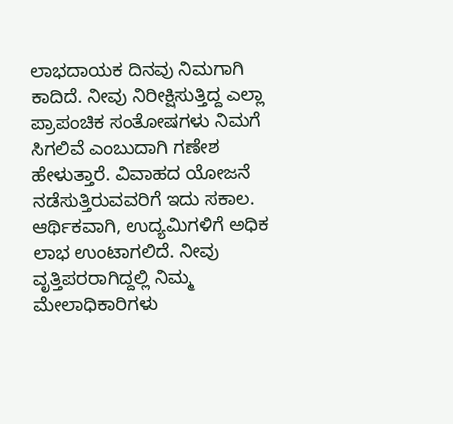ಲಾಭದಾಯಕ ದಿನವು ನಿಮಗಾಗಿ ಕಾದಿದೆ. ನೀವು ನಿರೀಕ್ಷಿಸುತ್ತಿದ್ದ ಎಲ್ಲಾ ಪ್ರಾಪಂಚಿಕ ಸಂತೋಷಗಳು ನಿಮಗೆ ಸಿಗಲಿವೆ ಎಂಬುದಾಗಿ ಗಣೇಶ ಹೇಳುತ್ತಾರೆ. ವಿವಾಹದ ಯೋಜನೆ ನಡೆಸುತ್ತಿರುವವರಿಗೆ ಇದು ಸಕಾಲ. ಆರ್ಥಿಕವಾಗಿ, ಉದ್ಯಮಿಗಳಿಗೆ ಅಧಿಕ ಲಾಭ ಉಂಟಾಗಲಿದೆ. ನೀವು ವೃತ್ತಿಪರರಾಗಿದ್ದಲ್ಲಿ ನಿಮ್ಮ ಮೇಲಾಧಿಕಾರಿಗಳು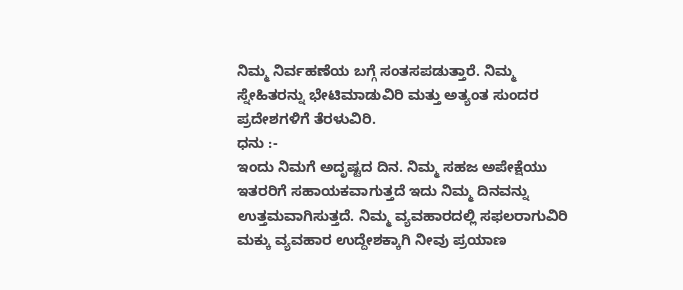ನಿಮ್ಮ ನಿರ್ವಹಣೆಯ ಬಗ್ಗೆ ಸಂತಸಪಡುತ್ತಾರೆ. ನಿಮ್ಮ ಸ್ನೇಹಿತರನ್ನು ಭೇಟಿಮಾಡುವಿರಿ ಮತ್ತು ಅತ್ಯಂತ ಸುಂದರ ಪ್ರದೇಶಗಳಿಗೆ ತೆರಳುವಿರಿ.
ಧನು :-
ಇಂದು ನಿಮಗೆ ಅದೃಷ್ಟದ ದಿನ. ನಿಮ್ಮ ಸಹಜ ಅಪೇಕ್ಷೆಯು ಇತರರಿಗೆ ಸಹಾಯಕವಾಗುತ್ತದೆ ಇದು ನಿಮ್ಮ ದಿನವನ್ನು ಉತ್ತಮವಾಗಿಸುತ್ತದೆ. ನಿಮ್ಮ ವ್ಯವಹಾರದಲ್ಲಿ ಸಫಲರಾಗುವಿರಿ ಮಕ್ಕು ವ್ಯವಹಾರ ಉದ್ದೇಶಕ್ಕಾಗಿ ನೀವು ಪ್ರಯಾಣ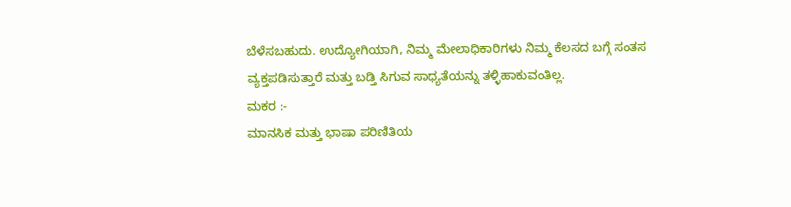ಬೆಳೆಸಬಹುದು. ಉದ್ಯೋಗಿಯಾಗಿ, ನಿಮ್ಮ ಮೇಲಾಧಿಕಾರಿಗಳು ನಿಮ್ಮ ಕೆಲಸದ ಬಗ್ಗೆ ಸಂತಸ ವ್ಯಕ್ತಪಡಿಸುತ್ತಾರೆ ಮತ್ತು ಬಡ್ತಿ ಸಿಗುವ ಸಾಧ್ಯತೆಯನ್ನು ತಳ್ಳಿಹಾಕುವಂತಿಲ್ಲ.
ಮಕರ :-
ಮಾನಸಿಕ ಮತ್ತು ಭಾಷಾ ಪರಿಣಿತಿಯ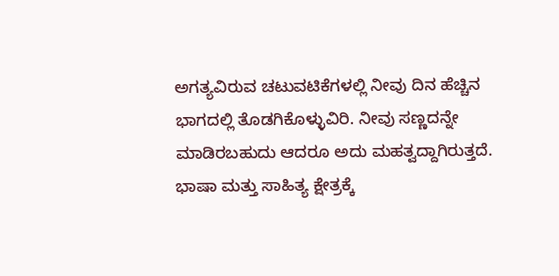ಅಗತ್ಯವಿರುವ ಚಟುವಟಿಕೆಗಳಲ್ಲಿ ನೀವು ದಿನ ಹೆಚ್ಚಿನ ಭಾಗದಲ್ಲಿ ತೊಡಗಿಕೊಳ್ಳುವಿರಿ. ನೀವು ಸಣ್ಣದನ್ನೇ ಮಾಡಿರಬಹುದು ಆದರೂ ಅದು ಮಹತ್ವದ್ದಾಗಿರುತ್ತದೆ. ಭಾಷಾ ಮತ್ತು ಸಾಹಿತ್ಯ ಕ್ಷೇತ್ರಕ್ಕೆ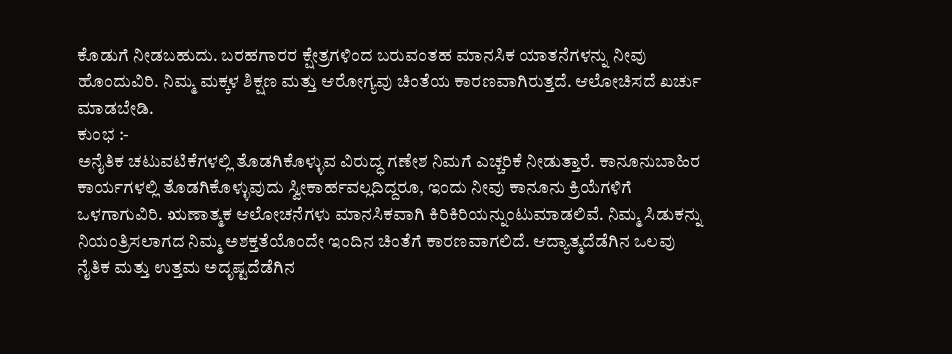ಕೊಡುಗೆ ನೀಡಬಹುದು. ಬರಹಗಾರರ ಕ್ಷೇತ್ರಗಳಿಂದ ಬರುವಂತಹ ಮಾನಸಿಕ ಯಾತನೆಗಳನ್ನು ನೀವು ಹೊಂದುವಿರಿ. ನಿಮ್ಮ ಮಕ್ಕಳ ಶಿಕ್ಷಣ ಮತ್ತು ಆರೋಗ್ಯವು ಚಿಂತೆಯ ಕಾರಣವಾಗಿರುತ್ತದೆ. ಆಲೋಚಿಸದೆ ಖರ್ಚು ಮಾಡಬೇಡಿ.
ಕುಂಭ :-
ಅನೈತಿಕ ಚಟುವಟಿಕೆಗಳಲ್ಲಿ ತೊಡಗಿಕೊಳ್ಳುವ ವಿರುದ್ಧ ಗಣೇಶ ನಿಮಗೆ ಎಚ್ಚರಿಕೆ ನೀಡುತ್ತಾರೆ. ಕಾನೂನುಬಾಹಿರ ಕಾರ್ಯಗಳಲ್ಲಿ ತೊಡಗಿಕೊಳ್ಳುವುದು ಸ್ವೀಕಾರ್ಹವಲ್ಲದಿದ್ದರೂ, ಇಂದು ನೀವು ಕಾನೂನು ಕ್ರಿಯೆಗಳಿಗೆ ಒಳಗಾಗುವಿರಿ. ಋಣಾತ್ಮಕ ಆಲೋಚನೆಗಳು ಮಾನಸಿಕವಾಗಿ ಕಿರಿಕಿರಿಯನ್ನುಂಟುಮಾಡಲಿವೆ. ನಿಮ್ಮ ಸಿಡುಕನ್ನು ನಿಯಂತ್ರಿಸಲಾಗದ ನಿಮ್ಮ ಅಶಕ್ತತೆಯೊಂದೇ ಇಂದಿನ ಚಿಂತೆಗೆ ಕಾರಣವಾಗಲಿದೆ. ಆದ್ಯಾತ್ಮದೆಡೆಗಿನ ಒಲವು ನೈತಿಕ ಮತ್ತು ಉತ್ತಮ ಅದೃಷ್ಟದೆಡೆಗಿನ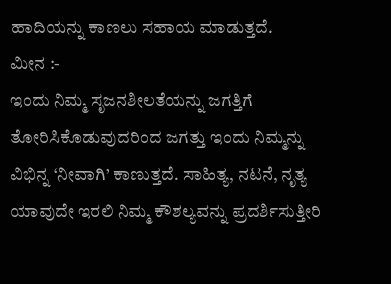ಹಾದಿಯನ್ನು ಕಾಣಲು ಸಹಾಯ ಮಾಡುತ್ತದೆ.
ಮೀನ :-
ಇಂದು ನಿಮ್ಮ ಸೃಜನಶೀಲತೆಯನ್ನು ಜಗತ್ತಿಗೆ ತೋರಿಸಿಕೊಡುವುದರಿಂದ ಜಗತ್ತು ಇಂದು ನಿಮ್ಮನ್ನು ವಿಭಿನ್ನ ‘ನೀವಾಗಿ’ ಕಾಣುತ್ತದೆ. ಸಾಹಿತ್ಯ, ನಟನೆ, ನೃತ್ಯ ಯಾವುದೇ ಇರಲಿ ನಿಮ್ಮ ಕೌಶಲ್ಯವನ್ನು ಪ್ರದರ್ಶಿಸುತ್ತೀರಿ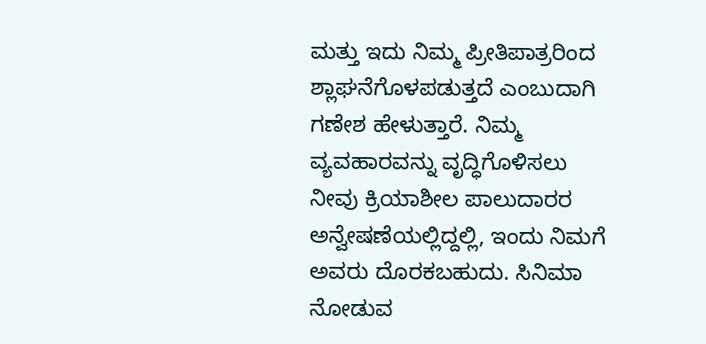ಮತ್ತು ಇದು ನಿಮ್ಮ ಪ್ರೀತಿಪಾತ್ರರಿಂದ ಶ್ಲಾಘನೆಗೊಳಪಡುತ್ತದೆ ಎಂಬುದಾಗಿ ಗಣೇಶ ಹೇಳುತ್ತಾರೆ. ನಿಮ್ಮ ವ್ಯವಹಾರವನ್ನು ವೃದ್ಧಿಗೊಳಿಸಲು ನೀವು ಕ್ರಿಯಾಶೀಲ ಪಾಲುದಾರರ ಅನ್ವೇಷಣೆಯಲ್ಲಿದ್ದಲ್ಲಿ, ಇಂದು ನಿಮಗೆ ಅವರು ದೊರಕಬಹುದು. ಸಿನಿಮಾ ನೋಡುವ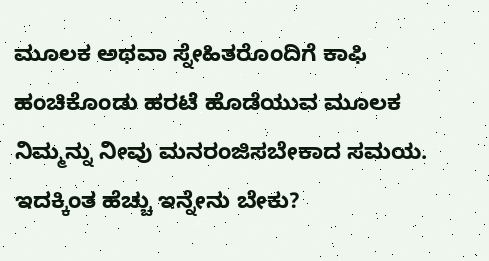ಮೂಲಕ ಅಥವಾ ಸ್ನೇಹಿತರೊಂದಿಗೆ ಕಾಫಿ ಹಂಚಿಕೊಂಡು ಹರಟೆ ಹೊಡೆಯುವ ಮೂಲಕ ನಿಮ್ಮನ್ನು ನೀವು ಮನರಂಜಿಸಬೇಕಾದ ಸಮಯ. ಇದಕ್ಕಿಂತ ಹೆಚ್ಚು ಇನ್ನೇನು ಬೇಕು?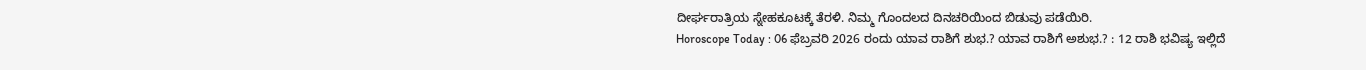ದೀರ್ಘರಾತ್ರಿಯ ಸ್ನೇಹಕೂಟಕ್ಕೆ ತೆರಳಿ. ನಿಮ್ಮ ಗೊಂದಲದ ದಿನಚರಿಯಿಂದ ಬಿಡುವು ಪಡೆಯಿರಿ.
Horoscope Today : 06 ಫೆಬ್ರವರಿ 2026 ರಂದು ಯಾವ ರಾಶಿಗೆ ಶುಭ.? ಯಾವ ರಾಶಿಗೆ ಅಶುಭ.? : 12 ರಾಶಿ ಭವಿಷ್ಯ ಇಲ್ಲಿದೆ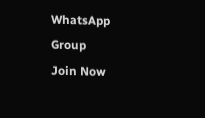WhatsApp Group
Join Now